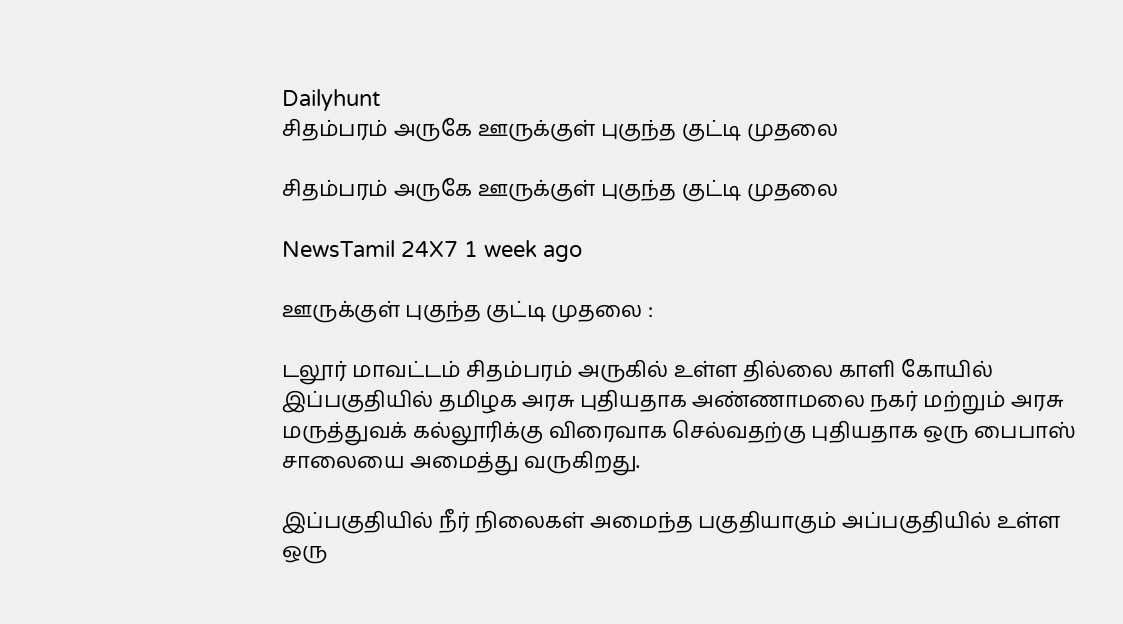Dailyhunt
சிதம்பரம் அருகே ஊருக்குள் புகுந்த குட்டி முதலை

சிதம்பரம் அருகே ஊருக்குள் புகுந்த குட்டி முதலை

NewsTamil 24X7 1 week ago

ஊருக்குள் புகுந்த குட்டி முதலை :

டலூர் மாவட்டம் சிதம்பரம் அருகில் உள்ள தில்லை காளி கோயில் இப்பகுதியில் தமிழக அரசு புதியதாக அண்ணாமலை நகர் மற்றும் அரசு மருத்துவக் கல்லூரிக்கு விரைவாக செல்வதற்கு புதியதாக ஒரு பைபாஸ் சாலையை அமைத்து வருகிறது.

இப்பகுதியில் நீர் நிலைகள் அமைந்த பகுதியாகும் அப்பகுதியில் உள்ள ஒரு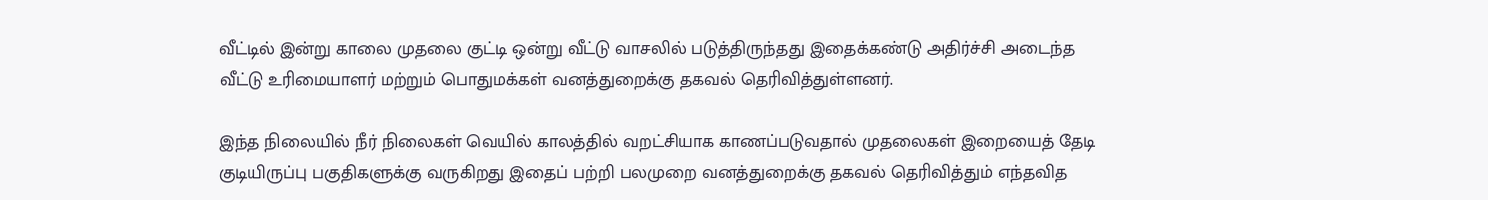வீட்டில் இன்று காலை முதலை குட்டி ஒன்று வீட்டு வாசலில் படுத்திருந்தது இதைக்கண்டு அதிர்ச்சி அடைந்த வீட்டு உரிமையாளர் மற்றும் பொதுமக்கள் வனத்துறைக்கு தகவல் தெரிவித்துள்ளனர்.

இந்த நிலையில் நீர் நிலைகள் வெயில் காலத்தில் வறட்சியாக காணப்படுவதால் முதலைகள் இறையைத் தேடி குடியிருப்பு பகுதிகளுக்கு வருகிறது இதைப் பற்றி பலமுறை வனத்துறைக்கு தகவல் தெரிவித்தும் எந்தவித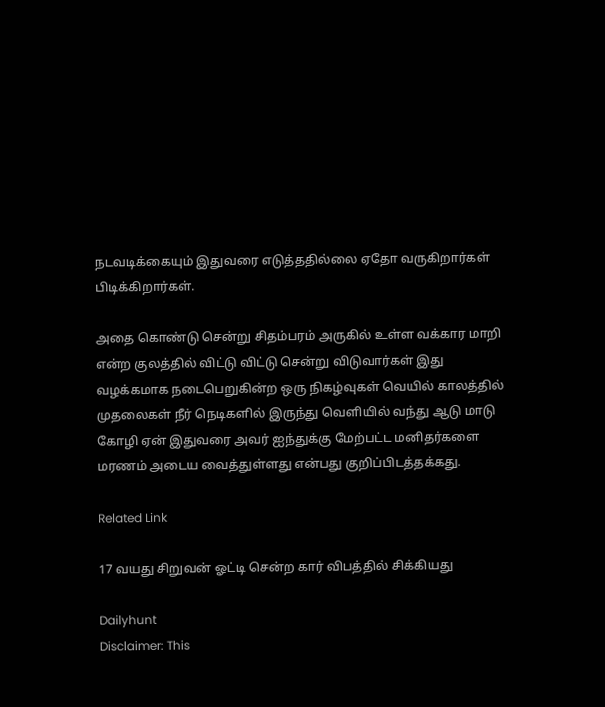நடவடிக்கையும் இதுவரை எடுத்ததில்லை ஏதோ வருகிறார்கள் பிடிக்கிறார்கள்.

அதை கொண்டு சென்று சிதம்பரம் அருகில் உள்ள வக்கார மாறி என்ற குலத்தில் விட்டு விட்டு சென்று விடுவார்கள் இது வழக்கமாக நடைபெறுகின்ற ஒரு நிகழ்வுகள் வெயில் காலத்தில் முதலைகள் நீர் நெடிகளில் இருந்து வெளியில் வந்து ஆடு மாடு கோழி ஏன் இதுவரை அவர் ஐந்துக்கு மேற்பட்ட மனிதர்களை மரணம் அடைய வைத்துள்ளது என்பது குறிப்பிடத்தக்கது.

Related Link

17 வயது சிறுவன் ஓட்டி சென்ற கார் விபத்தில் சிக்கியது

Dailyhunt
Disclaimer: This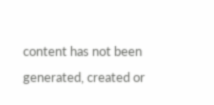content has not been generated, created or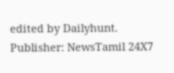edited by Dailyhunt. Publisher: NewsTamil 24X7